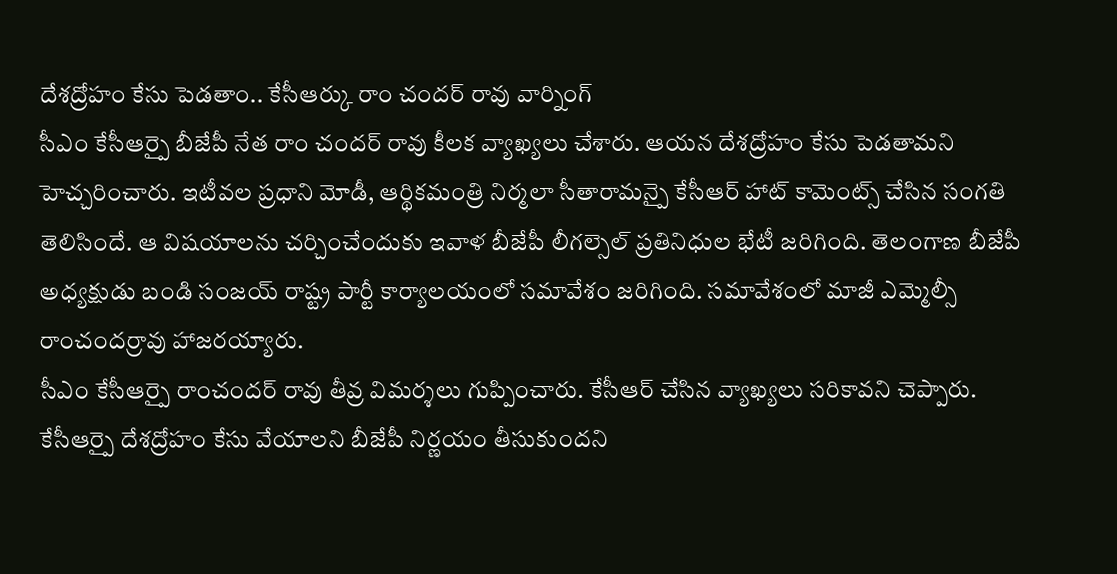దేశద్రోహం కేసు పెడతాం.. కేసీఆర్కు రాం చందర్ రావు వార్నింగ్
సీఎం కేసీఆర్పై బీజేపీ నేత రాం చందర్ రావు కీలక వ్యాఖ్యలు చేశారు. ఆయన దేశద్రోహం కేసు పెడతామని హెచ్చరించారు. ఇటీవల ప్రధాని మోడీ, ఆర్థికమంత్రి నిర్మలా సీతారామన్పై కేసీఆర్ హాట్ కామెంట్స్ చేసిన సంగతి తెలిసిందే. ఆ విషయాలను చర్చించేందుకు ఇవాళ బీజేపీ లీగల్సెల్ ప్రతినిధుల భేటీ జరిగింది. తెలంగాణ బీజేపీ అధ్యక్షుడు బండి సంజయ్ రాష్ట్ర పార్టీ కార్యాలయంలో సమావేశం జరిగింది. సమావేశంలో మాజీ ఎమ్మెల్సీ రాంచందర్రావు హాజరయ్యారు.
సీఎం కేసీఆర్పై రాంచందర్ రావు తీవ్ర విమర్శలు గుప్పించారు. కేసీఆర్ చేసిన వ్యాఖ్యలు సరికావని చెప్పారు. కేసీఆర్పై దేశద్రోహం కేసు వేయాలని బీజేపీ నిర్ణయం తీసుకుందని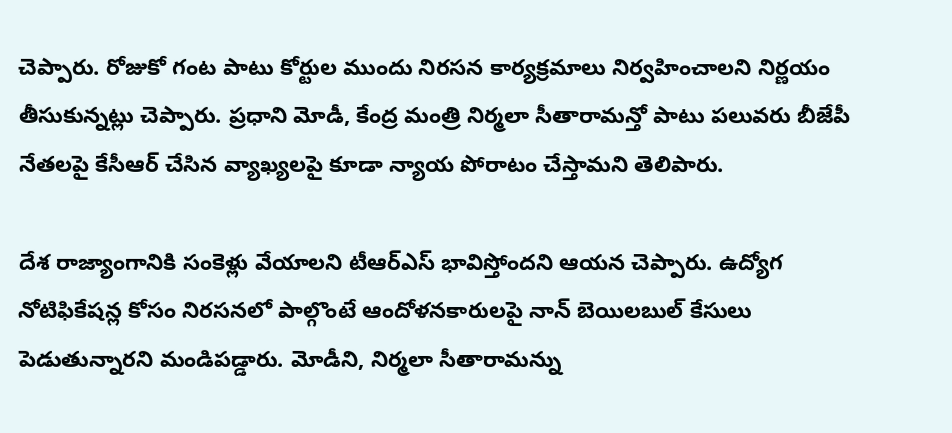చెప్పారు. రోజుకో గంట పాటు కోర్టుల ముందు నిరసన కార్యక్రమాలు నిర్వహించాలని నిర్ణయం తీసుకున్నట్లు చెప్పారు. ప్రధాని మోడీ, కేంద్ర మంత్రి నిర్మలా సీతారామన్తో పాటు పలువరు బీజేపీ నేతలపై కేసీఆర్ చేసిన వ్యాఖ్యలపై కూడా న్యాయ పోరాటం చేస్తామని తెలిపారు.

దేశ రాజ్యాంగానికి సంకెళ్లు వేయాలని టీఆర్ఎస్ భావిస్తోందని ఆయన చెప్పారు. ఉద్యోగ నోటిఫికేషన్ల కోసం నిరసనలో పాల్గొంటే ఆందోళనకారులపై నాన్ బెయిలబుల్ కేసులు పెడుతున్నారని మండిపడ్డారు. మోడీని, నిర్మలా సీతారామన్ను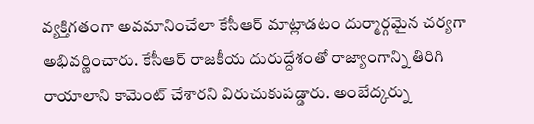వ్యక్తిగతంగా అవమానించేలా కేసీఆర్ మాట్లాడటం దుర్మార్గమైన చర్యగా అభివర్ణించారు. కేసీఆర్ రాజకీయ దురుద్దేశంతో రాజ్యాంగాన్ని తిరిగి రాయాలాని కామెంట్ చేశారని విరుచుకుపడ్డారు. అంబేద్కర్ను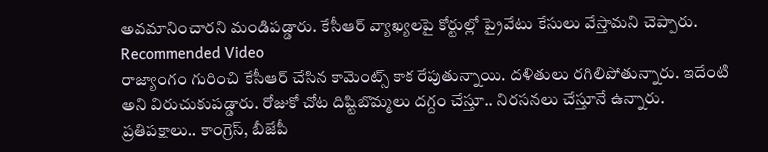అవమానించారని మండిపడ్డారు. కేసీఆర్ వ్యాఖ్యలపై కోర్టుల్లో ప్రైవేటు కేసులు వేస్తామని చెప్పారు.
Recommended Video
రాజ్యాంగం గురించి కేసీఆర్ చేసిన కామెంట్స్ కాక రేపుతున్నాయి. దళితులు రగిలిపోతున్నారు. ఇదేంటి అని విరుచుకుపడ్డారు. రోజుకో చోట దిష్టిబొమ్మలు దగ్దం చేస్తూ.. నిరసనలు చేస్తూనే ఉన్నారు. ప్రతిపక్షాలు.. కాంగ్రెస్, బీజేపీ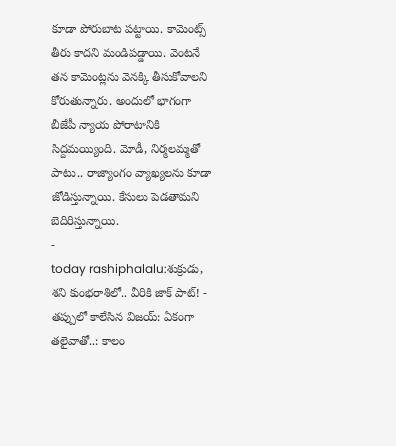కూడా పోరుబాట పట్టాయి. కామెంట్స్ తీరు కాదని మండిపడ్డాయి. వెంటనే తన కామెంట్లను వెనక్కి తీసుకోవాలని కోరుతున్నారు. అందులో భాగంగా బీజేపీ న్యాయ పోరాటానికి సిద్దమయ్యింది. మోడీ, నిర్మలమ్మతో పాటు.. రాజ్యాంగం వ్యాఖ్యలను కూడా జోడిస్తున్నాయి. కేసులు పెడతామని బెదిరిస్తున్నాయి.
-
today rashiphalalu:శుక్రుడు, శని కుంభరాశిలో.. వీరికి జాక్ పాట్! -
తప్పులో కాలేసిన విజయ్: ఏకంగా తలైవాతో..: కాలం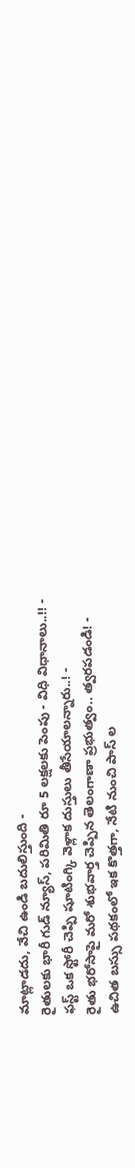మాట్లాడదు, వేచి ఉండి బదులిస్తుంది -
రైతులకు భారీ గుడ్ న్యూస్, పరిమితి రూ 5 లక్షలకు పెంపు - విధి విధానాలు..!! -
ఫస్ట్ ఒక స్టోరీ చెప్పి షూటింగ్కి వెళ్లాక దుస్తులు తీసేయాలన్నారు..! -
రైతు భరోసాపై మరో శుభవార్త చెప్పిన తెలంగాణా ప్రభుత్వం.. త్వరపడండి! -
ఉచిత బస్సు పథకంలో ఇక కొత్తగా, నేటి నుంచి పాస్ ల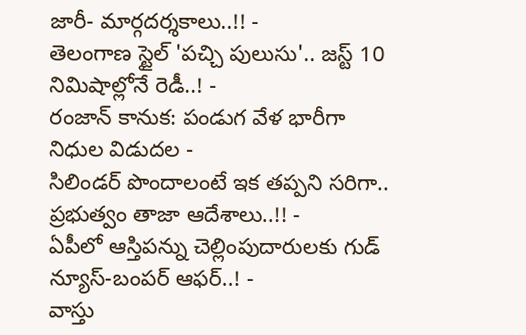జారీ- మార్గదర్శకాలు..!! -
తెలంగాణ స్టైల్ 'పచ్చి పులుసు'.. జస్ట్ 10 నిమిషాల్లోనే రెడీ..! -
రంజాన్ కానుక: పండుగ వేళ భారీగా నిధుల విడుదల -
సిలిండర్ పొందాలంటే ఇక తప్పని సరిగా.. ప్రభుత్వం తాజా ఆదేశాలు..!! -
ఏపీలో ఆస్తిపన్ను చెల్లింపుదారులకు గుడ్ న్యూస్-బంపర్ ఆఫర్..! -
వాస్తు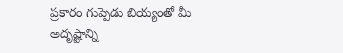ప్రకారం గుప్పెడు బియ్యంతో మీ అదృష్టాన్ని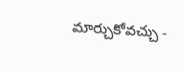మార్చుకోవచ్చు -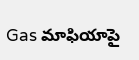Gas మాఫియాపై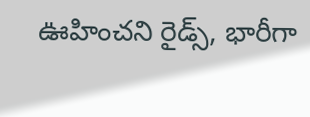ఊహించని రైడ్స్, భారీగా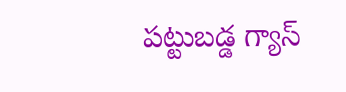పట్టుబడ్డ గ్యాస్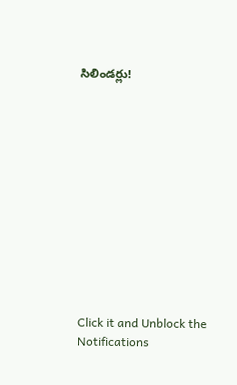సిలిండర్లు!












Click it and Unblock the Notifications